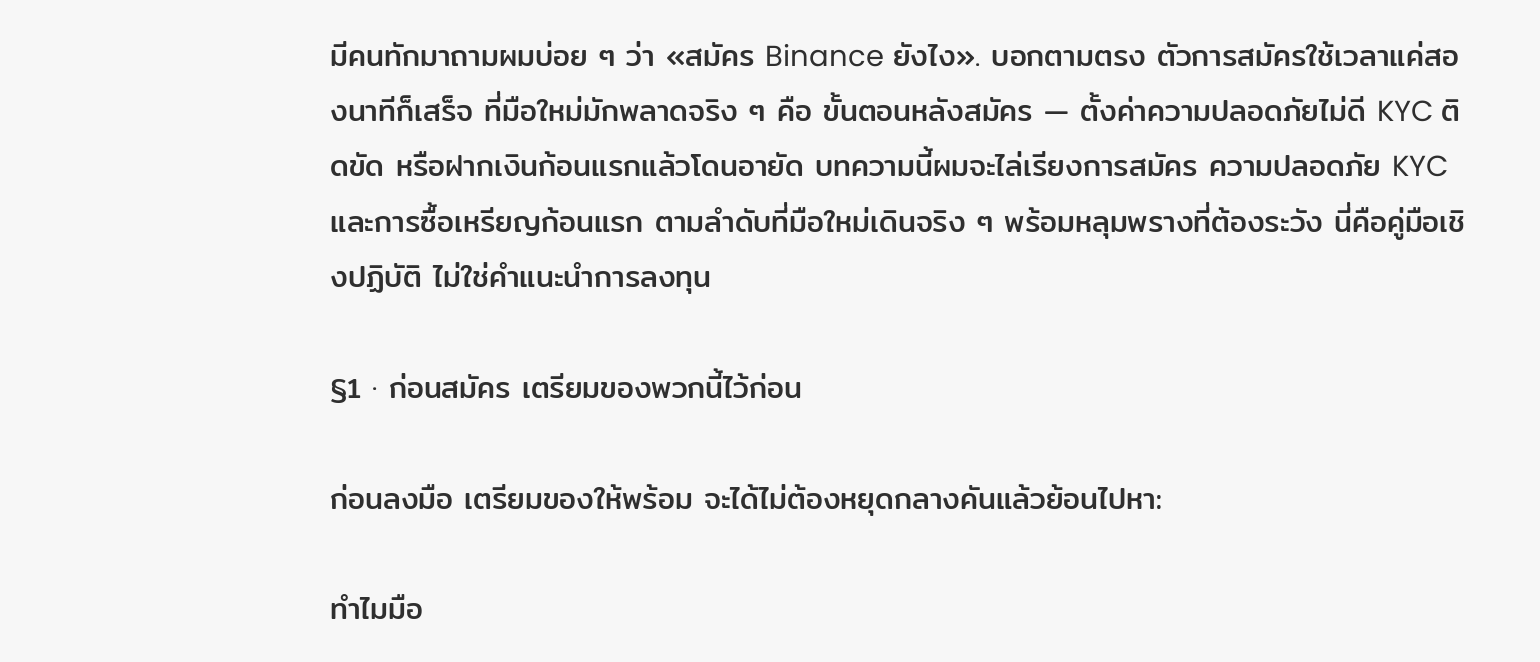มีคนทักมาถามผมบ่อย ๆ ว่า «สมัคร Binance ยังไง». บอกตามตรง ตัวการสมัครใช้เวลาแค่สองนาทีก็เสร็จ ที่มือใหม่มักพลาดจริง ๆ คือ ขั้นตอนหลังสมัคร — ตั้งค่าความปลอดภัยไม่ดี KYC ติดขัด หรือฝากเงินก้อนแรกแล้วโดนอายัด บทความนี้ผมจะไล่เรียงการสมัคร ความปลอดภัย KYC และการซื้อเหรียญก้อนแรก ตามลำดับที่มือใหม่เดินจริง ๆ พร้อมหลุมพรางที่ต้องระวัง นี่คือคู่มือเชิงปฏิบัติ ไม่ใช่คำแนะนำการลงทุน

§1 · ก่อนสมัคร เตรียมของพวกนี้ไว้ก่อน

ก่อนลงมือ เตรียมของให้พร้อม จะได้ไม่ต้องหยุดกลางคันแล้วย้อนไปหา:

ทำไมมือ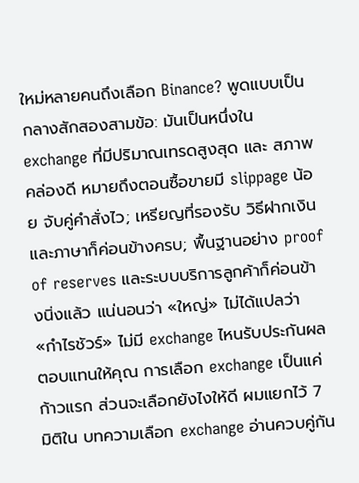ใหม่หลายคนถึงเลือก Binance? พูดแบบเป็นกลางสักสองสามข้อ: มันเป็นหนึ่งใน exchange ที่มีปริมาณเทรดสูงสุด และ สภาพคล่องดี หมายถึงตอนซื้อขายมี slippage น้อย จับคู่คำสั่งไว; เหรียญที่รองรับ วิธีฝากเงิน และภาษาก็ค่อนข้างครบ; พื้นฐานอย่าง proof of reserves และระบบบริการลูกค้าก็ค่อนข้างนิ่งแล้ว แน่นอนว่า «ใหญ่» ไม่ได้แปลว่า «กำไรชัวร์» ไม่มี exchange ไหนรับประกันผลตอบแทนให้คุณ การเลือก exchange เป็นแค่ก้าวแรก ส่วนจะเลือกยังไงให้ดี ผมแยกไว้ 7 มิติใน บทความเลือก exchange อ่านควบคู่กัน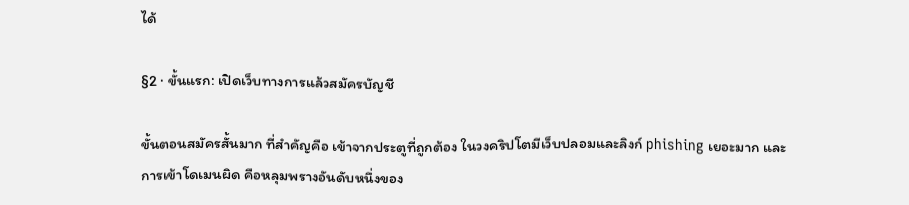ได้

§2 · ขั้นแรก: เปิดเว็บทางการแล้วสมัครบัญชี

ขั้นตอนสมัครสั้นมาก ที่สำคัญคือ เข้าจากประตูที่ถูกต้อง ในวงคริปโตมีเว็บปลอมและลิงก์ phishing เยอะมาก และการเข้าโดเมนผิด คือหลุมพรางอันดับหนึ่งของ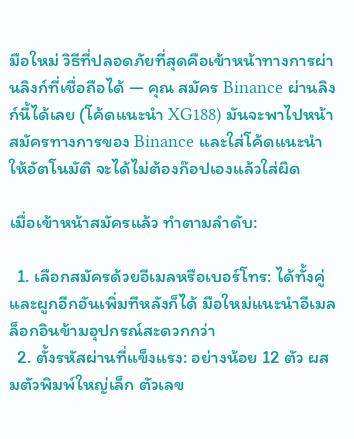มือใหม่ วิธีที่ปลอดภัยที่สุดคือเข้าหน้าทางการผ่านลิงก์ที่เชื่อถือได้ — คุณ สมัคร Binance ผ่านลิงก์นี้ได้เลย (โค้ดแนะนำ XG188) มันจะพาไปหน้าสมัครทางการของ Binance และใส่โค้ดแนะนำให้อัตโนมัติ จะได้ไม่ต้องก๊อปเองแล้วใส่ผิด

เมื่อเข้าหน้าสมัครแล้ว ทำตามลำดับ:

  1. เลือกสมัครด้วยอีเมลหรือเบอร์โทร: ได้ทั้งคู่ และผูกอีกอันเพิ่มทีหลังก็ได้ มือใหม่แนะนำอีเมล ล็อกอินข้ามอุปกรณ์สะดวกกว่า
  2. ตั้งรหัสผ่านที่แข็งแรง: อย่างน้อย 12 ตัว ผสมตัวพิมพ์ใหญ่เล็ก ตัวเลข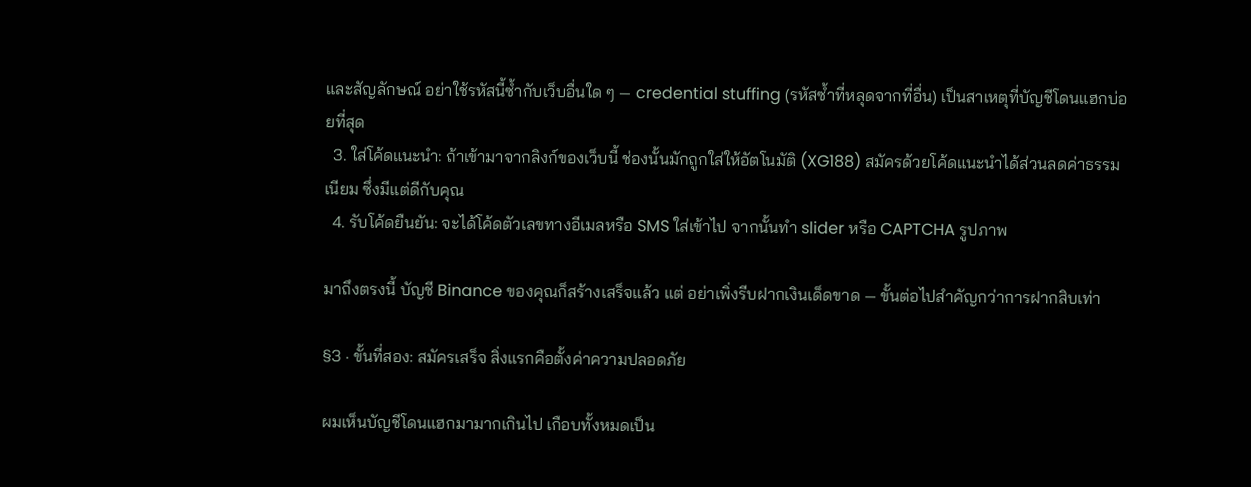และสัญลักษณ์ อย่าใช้รหัสนี้ซ้ำกับเว็บอื่นใด ๆ — credential stuffing (รหัสซ้ำที่หลุดจากที่อื่น) เป็นสาเหตุที่บัญชีโดนแฮกบ่อยที่สุด
  3. ใส่โค้ดแนะนำ: ถ้าเข้ามาจากลิงก์ของเว็บนี้ ช่องนั้นมักถูกใส่ให้อัตโนมัติ (XG188) สมัครด้วยโค้ดแนะนำได้ส่วนลดค่าธรรมเนียม ซึ่งมีแต่ดีกับคุณ
  4. รับโค้ดยืนยัน: จะได้โค้ดตัวเลขทางอีเมลหรือ SMS ใส่เข้าไป จากนั้นทำ slider หรือ CAPTCHA รูปภาพ

มาถึงตรงนี้ บัญชี Binance ของคุณก็สร้างเสร็จแล้ว แต่ อย่าเพิ่งรีบฝากเงินเด็ดขาด — ขั้นต่อไปสำคัญกว่าการฝากสิบเท่า

§3 · ขั้นที่สอง: สมัครเสร็จ สิ่งแรกคือตั้งค่าความปลอดภัย

ผมเห็นบัญชีโดนแฮกมามากเกินไป เกือบทั้งหมดเป็น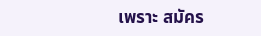เพราะ สมัคร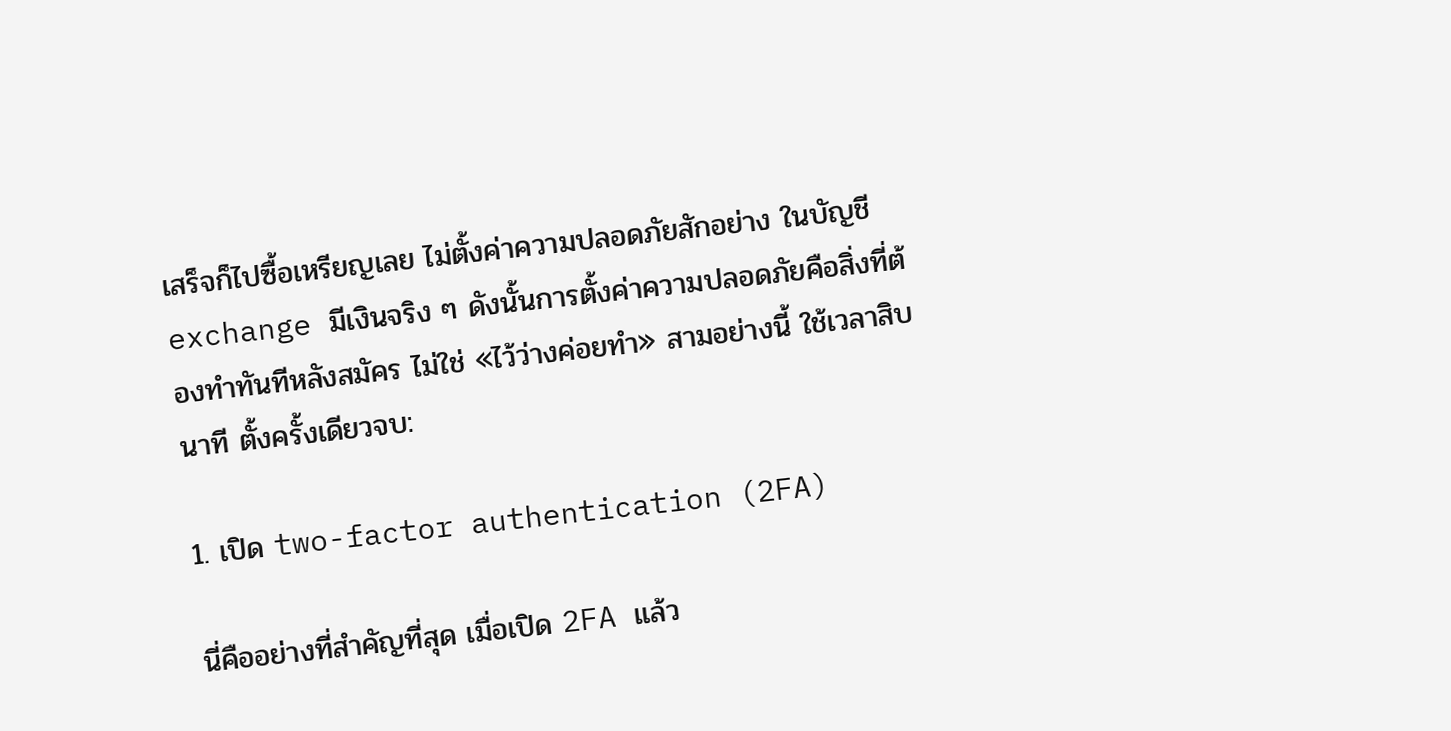เสร็จก็ไปซื้อเหรียญเลย ไม่ตั้งค่าความปลอดภัยสักอย่าง ในบัญชี exchange มีเงินจริง ๆ ดังนั้นการตั้งค่าความปลอดภัยคือสิ่งที่ต้องทำทันทีหลังสมัคร ไม่ใช่ «ไว้ว่างค่อยทำ» สามอย่างนี้ ใช้เวลาสิบนาที ตั้งครั้งเดียวจบ:

1. เปิด two-factor authentication (2FA)

นี่คืออย่างที่สำคัญที่สุด เมื่อเปิด 2FA แล้ว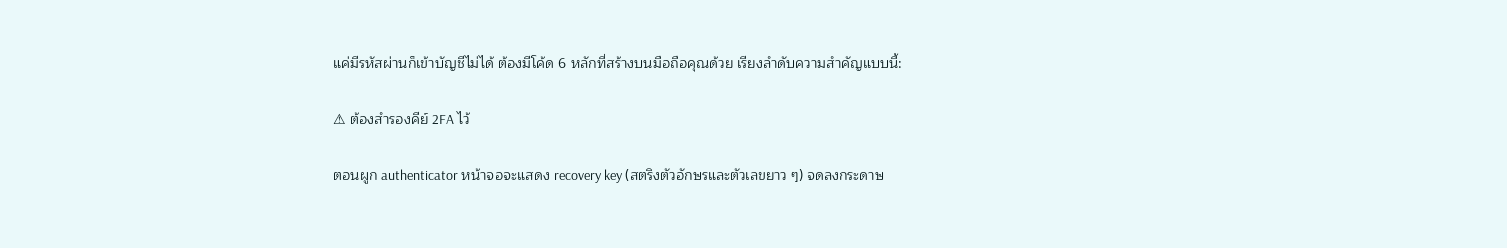แค่มีรหัสผ่านก็เข้าบัญชีไม่ได้ ต้องมีโค้ด 6 หลักที่สร้างบนมือถือคุณด้วย เรียงลำดับความสำคัญแบบนี้:

⚠ ต้องสำรองคีย์ 2FA ไว้

ตอนผูก authenticator หน้าจอจะแสดง recovery key (สตริงตัวอักษรและตัวเลขยาว ๆ) จดลงกระดาษ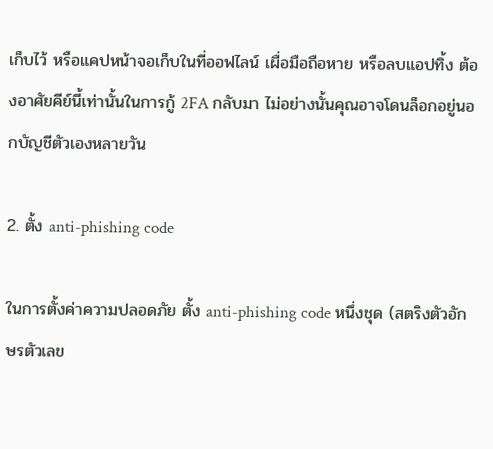เก็บไว้ หรือแคปหน้าจอเก็บในที่ออฟไลน์ เผื่อมือถือหาย หรือลบแอปทิ้ง ต้องอาศัยคีย์นี้เท่านั้นในการกู้ 2FA กลับมา ไม่อย่างนั้นคุณอาจโดนล็อกอยู่นอกบัญชีตัวเองหลายวัน

2. ตั้ง anti-phishing code

ในการตั้งค่าความปลอดภัย ตั้ง anti-phishing code หนึ่งชุด (สตริงตัวอักษรตัวเลข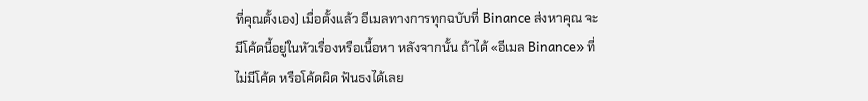ที่คุณตั้งเอง) เมื่อตั้งแล้ว อีเมลทางการทุกฉบับที่ Binance ส่งหาคุณ จะมีโค้ดนี้อยู่ในหัวเรื่องหรือเนื้อหา หลังจากนั้น ถ้าได้ «อีเมล Binance» ที่ไม่มีโค้ด หรือโค้ดผิด ฟันธงได้เลย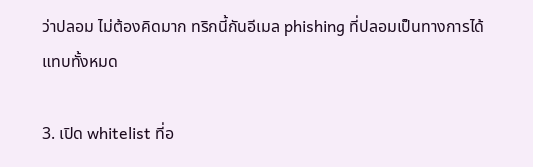ว่าปลอม ไม่ต้องคิดมาก ทริกนี้กันอีเมล phishing ที่ปลอมเป็นทางการได้แทบทั้งหมด

3. เปิด whitelist ที่อ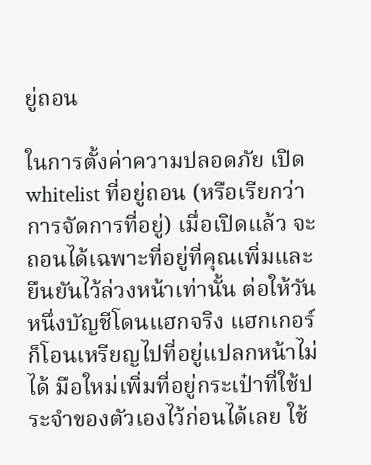ยู่ถอน

ในการตั้งค่าความปลอดภัย เปิด whitelist ที่อยู่ถอน (หรือเรียกว่าการจัดการที่อยู่) เมื่อเปิดแล้ว จะถอนได้เฉพาะที่อยู่ที่คุณเพิ่มและยืนยันไว้ล่วงหน้าเท่านั้น ต่อให้วันหนึ่งบัญชีโดนแฮกจริง แฮกเกอร์ก็โอนเหรียญไปที่อยู่แปลกหน้าไม่ได้ มือใหม่เพิ่มที่อยู่กระเป๋าที่ใช้ประจำของตัวเองไว้ก่อนได้เลย ใช้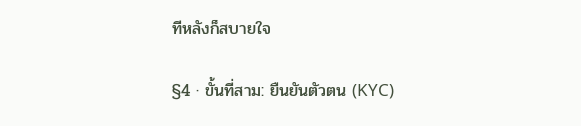ทีหลังก็สบายใจ

§4 · ขั้นที่สาม: ยืนยันตัวตน (KYC)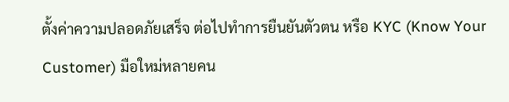ตั้งค่าความปลอดภัยเสร็จ ต่อไปทำการยืนยันตัวตน หรือ KYC (Know Your Customer) มือใหม่หลายคน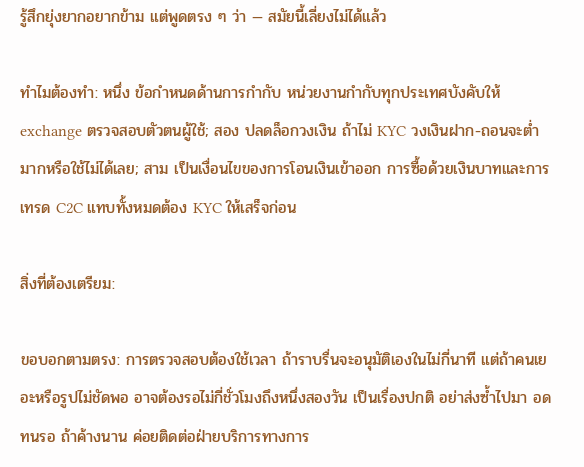รู้สึกยุ่งยากอยากข้าม แต่พูดตรง ๆ ว่า — สมัยนี้เลี่ยงไม่ได้แล้ว

ทำไมต้องทำ: หนึ่ง ข้อกำหนดด้านการกำกับ หน่วยงานกำกับทุกประเทศบังคับให้ exchange ตรวจสอบตัวตนผู้ใช้; สอง ปลดล็อกวงเงิน ถ้าไม่ KYC วงเงินฝาก-ถอนจะต่ำมากหรือใช้ไม่ได้เลย; สาม เป็นเงื่อนไขของการโอนเงินเข้าออก การซื้อด้วยเงินบาทและการเทรด C2C แทบทั้งหมดต้อง KYC ให้เสร็จก่อน

สิ่งที่ต้องเตรียม:

ขอบอกตามตรง: การตรวจสอบต้องใช้เวลา ถ้าราบรื่นจะอนุมัติเองในไม่กี่นาที แต่ถ้าคนเยอะหรือรูปไม่ชัดพอ อาจต้องรอไม่กี่ชั่วโมงถึงหนึ่งสองวัน เป็นเรื่องปกติ อย่าส่งซ้ำไปมา อดทนรอ ถ้าค้างนาน ค่อยติดต่อฝ่ายบริการทางการ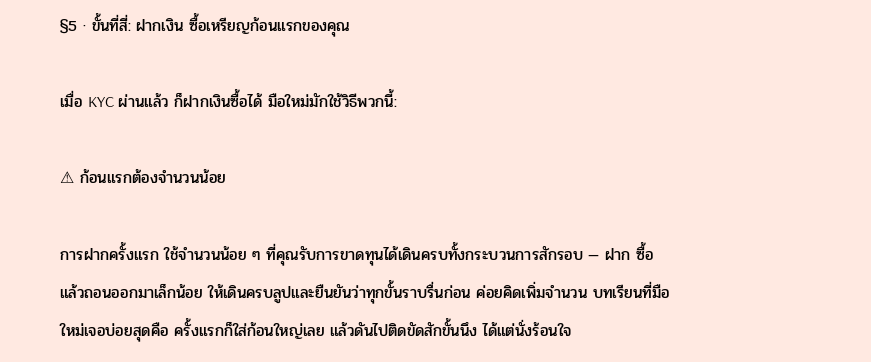§5 · ขั้นที่สี่: ฝากเงิน ซื้อเหรียญก้อนแรกของคุณ

เมื่อ KYC ผ่านแล้ว ก็ฝากเงินซื้อได้ มือใหม่มักใช้วิธีพวกนี้:

⚠ ก้อนแรกต้องจำนวนน้อย

การฝากครั้งแรก ใช้จำนวนน้อย ๆ ที่คุณรับการขาดทุนได้เดินครบทั้งกระบวนการสักรอบ — ฝาก ซื้อ แล้วถอนออกมาเล็กน้อย ให้เดินครบลูปและยืนยันว่าทุกขั้นราบรื่นก่อน ค่อยคิดเพิ่มจำนวน บทเรียนที่มือใหม่เจอบ่อยสุดคือ ครั้งแรกก็ใส่ก้อนใหญ่เลย แล้วดันไปติดขัดสักขั้นนึง ได้แต่นั่งร้อนใจ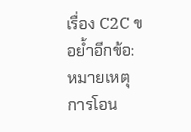เรื่อง C2C ขอย้ำอีกข้อ: หมายเหตุการโอน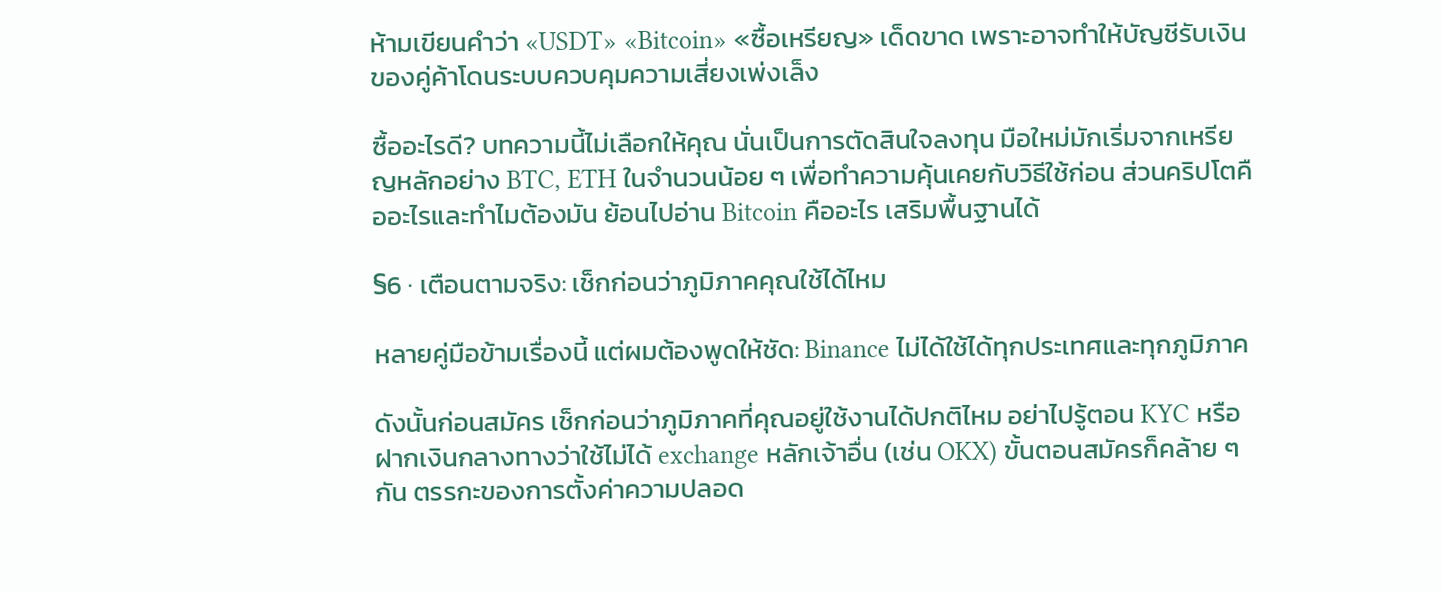ห้ามเขียนคำว่า «USDT» «Bitcoin» «ซื้อเหรียญ» เด็ดขาด เพราะอาจทำให้บัญชีรับเงินของคู่ค้าโดนระบบควบคุมความเสี่ยงเพ่งเล็ง

ซื้ออะไรดี? บทความนี้ไม่เลือกให้คุณ นั่นเป็นการตัดสินใจลงทุน มือใหม่มักเริ่มจากเหรียญหลักอย่าง BTC, ETH ในจำนวนน้อย ๆ เพื่อทำความคุ้นเคยกับวิธีใช้ก่อน ส่วนคริปโตคืออะไรและทำไมต้องมัน ย้อนไปอ่าน Bitcoin คืออะไร เสริมพื้นฐานได้

§6 · เตือนตามจริง: เช็กก่อนว่าภูมิภาคคุณใช้ได้ไหม

หลายคู่มือข้ามเรื่องนี้ แต่ผมต้องพูดให้ชัด: Binance ไม่ได้ใช้ได้ทุกประเทศและทุกภูมิภาค

ดังนั้นก่อนสมัคร เช็กก่อนว่าภูมิภาคที่คุณอยู่ใช้งานได้ปกติไหม อย่าไปรู้ตอน KYC หรือฝากเงินกลางทางว่าใช้ไม่ได้ exchange หลักเจ้าอื่น (เช่น OKX) ขั้นตอนสมัครก็คล้าย ๆ กัน ตรรกะของการตั้งค่าความปลอด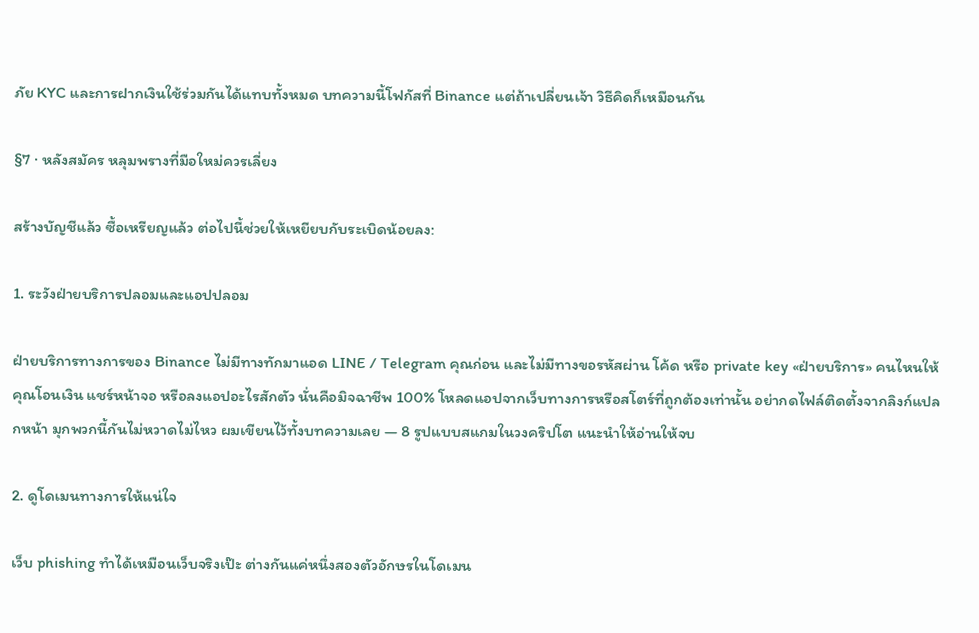ภัย KYC และการฝากเงินใช้ร่วมกันได้แทบทั้งหมด บทความนี้โฟกัสที่ Binance แต่ถ้าเปลี่ยนเจ้า วิธีคิดก็เหมือนกัน

§7 · หลังสมัคร หลุมพรางที่มือใหม่ควรเลี่ยง

สร้างบัญชีแล้ว ซื้อเหรียญแล้ว ต่อไปนี้ช่วยให้เหยียบกับระเบิดน้อยลง:

1. ระวังฝ่ายบริการปลอมและแอปปลอม

ฝ่ายบริการทางการของ Binance ไม่มีทางทักมาแอด LINE / Telegram คุณก่อน และไม่มีทางขอรหัสผ่าน โค้ด หรือ private key «ฝ่ายบริการ» คนไหนให้คุณโอนเงิน แชร์หน้าจอ หรือลงแอปอะไรสักตัว นั่นคือมิจฉาชีพ 100% โหลดแอปจากเว็บทางการหรือสโตร์ที่ถูกต้องเท่านั้น อย่ากดไฟล์ติดตั้งจากลิงก์แปลกหน้า มุกพวกนี้กันไม่หวาดไม่ไหว ผมเขียนไว้ทั้งบทความเลย — 8 รูปแบบสแกมในวงคริปโต แนะนำให้อ่านให้จบ

2. ดูโดเมนทางการให้แน่ใจ

เว็บ phishing ทำได้เหมือนเว็บจริงเป๊ะ ต่างกันแค่หนึ่งสองตัวอักษรในโดเมน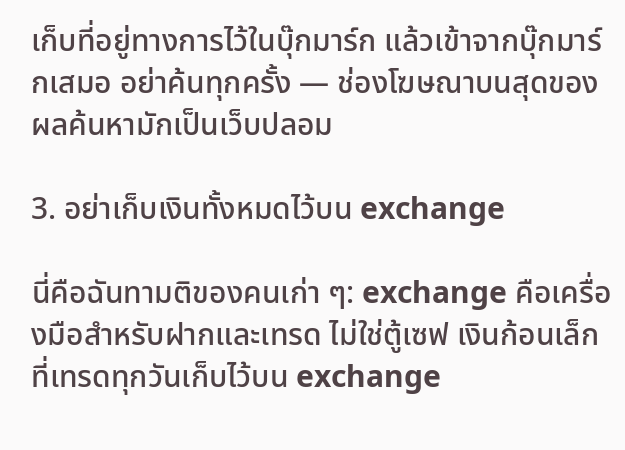เก็บที่อยู่ทางการไว้ในบุ๊กมาร์ก แล้วเข้าจากบุ๊กมาร์กเสมอ อย่าค้นทุกครั้ง — ช่องโฆษณาบนสุดของผลค้นหามักเป็นเว็บปลอม

3. อย่าเก็บเงินทั้งหมดไว้บน exchange

นี่คือฉันทามติของคนเก่า ๆ: exchange คือเครื่องมือสำหรับฝากและเทรด ไม่ใช่ตู้เซฟ เงินก้อนเล็กที่เทรดทุกวันเก็บไว้บน exchange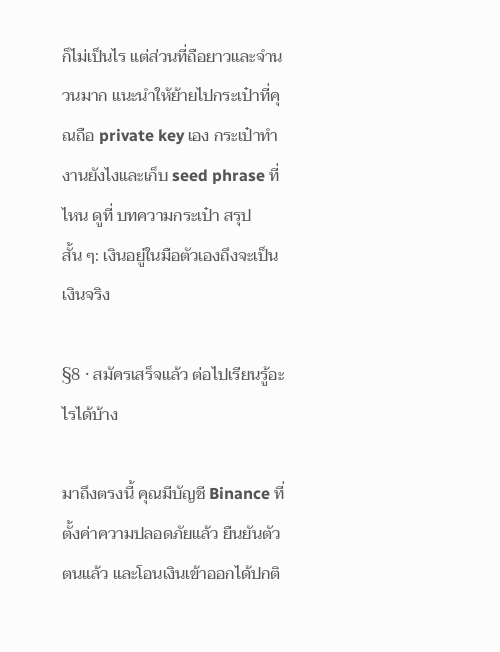ก็ไม่เป็นไร แต่ส่วนที่ถือยาวและจำนวนมาก แนะนำให้ย้ายไปกระเป๋าที่คุณถือ private key เอง กระเป๋าทำงานยังไงและเก็บ seed phrase ที่ไหน ดูที่ บทความกระเป๋า สรุปสั้น ๆ: เงินอยู่ในมือตัวเองถึงจะเป็นเงินจริง

§8 · สมัครเสร็จแล้ว ต่อไปเรียนรู้อะไรได้บ้าง

มาถึงตรงนี้ คุณมีบัญชี Binance ที่ตั้งค่าความปลอดภัยแล้ว ยืนยันตัวตนแล้ว และโอนเงินเข้าออกได้ปกติ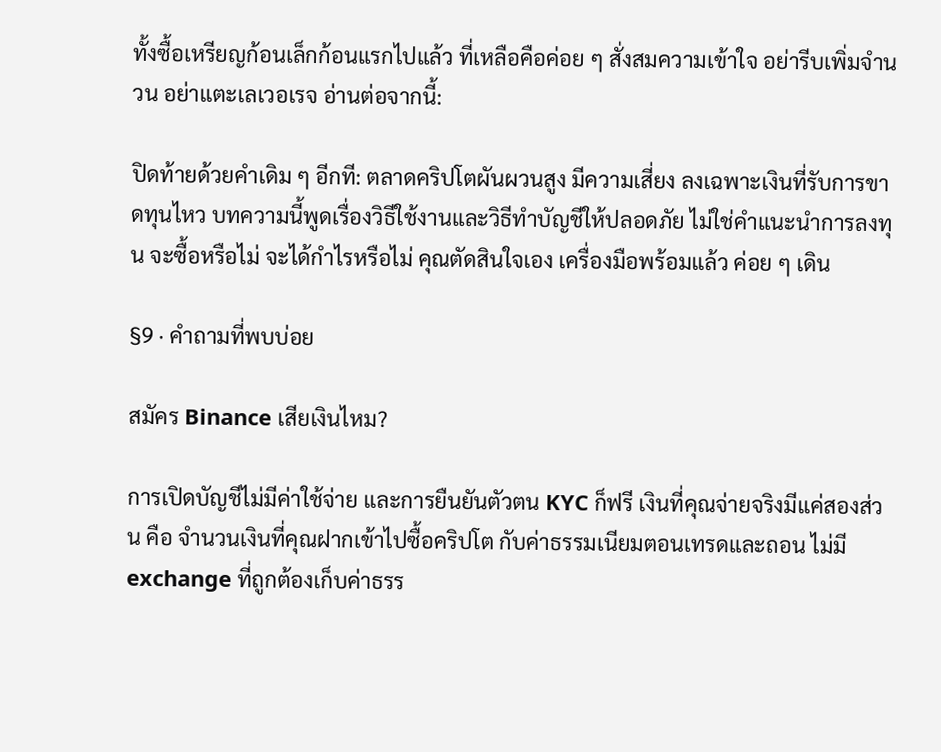ทั้งซื้อเหรียญก้อนเล็กก้อนแรกไปแล้ว ที่เหลือคือค่อย ๆ สั่งสมความเข้าใจ อย่ารีบเพิ่มจำนวน อย่าแตะเลเวอเรจ อ่านต่อจากนี้:

ปิดท้ายด้วยคำเดิม ๆ อีกที: ตลาดคริปโตผันผวนสูง มีความเสี่ยง ลงเฉพาะเงินที่รับการขาดทุนไหว บทความนี้พูดเรื่องวิธีใช้งานและวิธีทำบัญชีให้ปลอดภัย ไม่ใช่คำแนะนำการลงทุน จะซื้อหรือไม่ จะได้กำไรหรือไม่ คุณตัดสินใจเอง เครื่องมือพร้อมแล้ว ค่อย ๆ เดิน

§9 · คำถามที่พบบ่อย

สมัคร Binance เสียเงินไหม?

การเปิดบัญชีไม่มีค่าใช้จ่าย และการยืนยันตัวตน KYC ก็ฟรี เงินที่คุณจ่ายจริงมีแค่สองส่วน คือ จำนวนเงินที่คุณฝากเข้าไปซื้อคริปโต กับค่าธรรมเนียมตอนเทรดและถอน ไม่มี exchange ที่ถูกต้องเก็บค่าธรร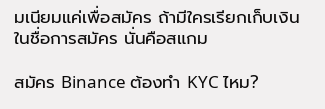มเนียมแค่เพื่อสมัคร ถ้ามีใครเรียกเก็บเงินในชื่อการสมัคร นั่นคือสแกม

สมัคร Binance ต้องทำ KYC ไหม?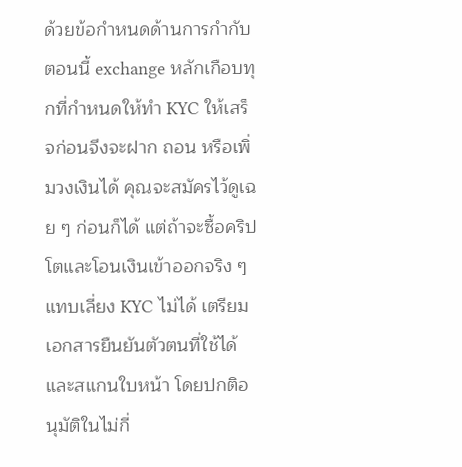ด้วยข้อกำหนดด้านการกำกับ ตอนนี้ exchange หลักเกือบทุกที่กำหนดให้ทำ KYC ให้เสร็จก่อนจึงจะฝาก ถอน หรือเพิ่มวงเงินได้ คุณจะสมัครไว้ดูเฉย ๆ ก่อนก็ได้ แต่ถ้าจะซื้อคริปโตและโอนเงินเข้าออกจริง ๆ แทบเลี่ยง KYC ไม่ได้ เตรียมเอกสารยืนยันตัวตนที่ใช้ได้และสแกนใบหน้า โดยปกติอนุมัติในไม่กี่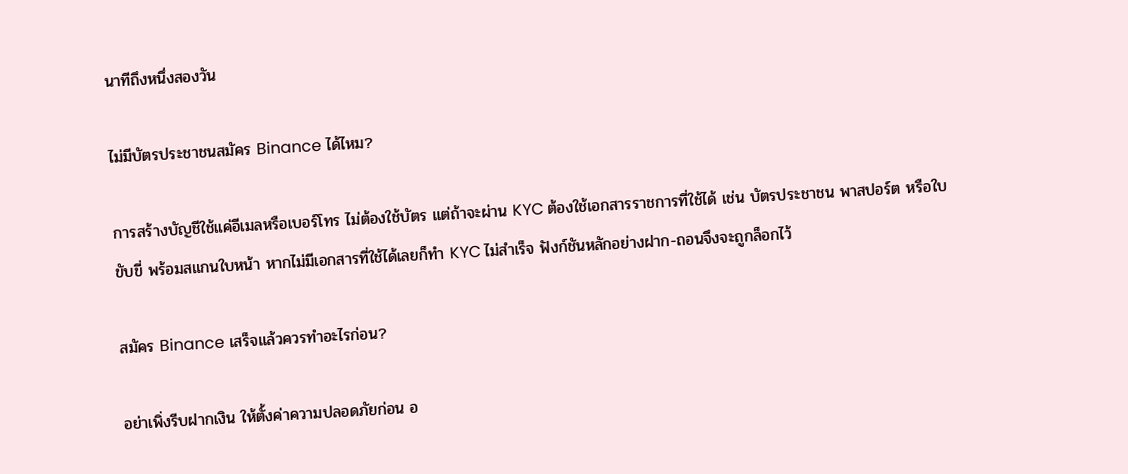นาทีถึงหนึ่งสองวัน

ไม่มีบัตรประชาชนสมัคร Binance ได้ไหม?

การสร้างบัญชีใช้แค่อีเมลหรือเบอร์โทร ไม่ต้องใช้บัตร แต่ถ้าจะผ่าน KYC ต้องใช้เอกสารราชการที่ใช้ได้ เช่น บัตรประชาชน พาสปอร์ต หรือใบขับขี่ พร้อมสแกนใบหน้า หากไม่มีเอกสารที่ใช้ได้เลยก็ทำ KYC ไม่สำเร็จ ฟังก์ชันหลักอย่างฝาก-ถอนจึงจะถูกล็อกไว้

สมัคร Binance เสร็จแล้วควรทำอะไรก่อน?

อย่าเพิ่งรีบฝากเงิน ให้ตั้งค่าความปลอดภัยก่อน อ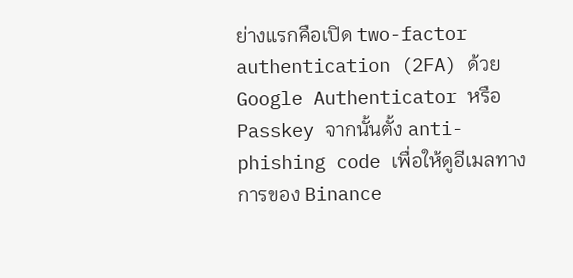ย่างแรกคือเปิด two-factor authentication (2FA) ด้วย Google Authenticator หรือ Passkey จากนั้นตั้ง anti-phishing code เพื่อให้ดูอีเมลทางการของ Binance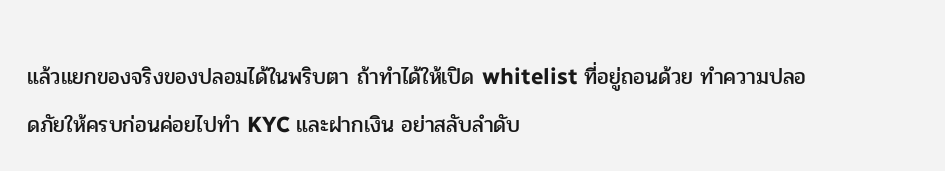แล้วแยกของจริงของปลอมได้ในพริบตา ถ้าทำได้ให้เปิด whitelist ที่อยู่ถอนด้วย ทำความปลอดภัยให้ครบก่อนค่อยไปทำ KYC และฝากเงิน อย่าสลับลำดับ